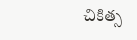చికిత్స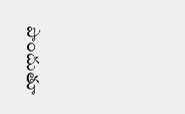పొందుతూ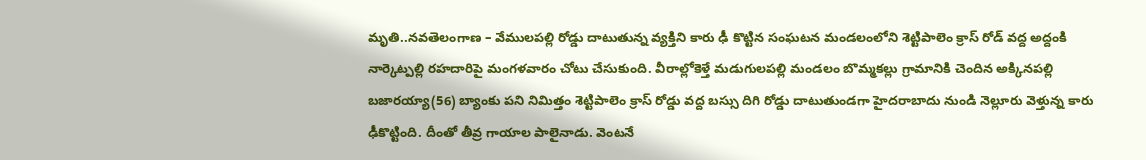మృతి..నవతెలంగాణ – వేములపల్లి రోడ్డు దాటుతున్న వ్యక్తిని కారు ఢీ కొట్టిన సంఘటన మండలంలోని శెట్టిపాలెం క్రాస్ రోడ్ వద్ద అద్దంకి నార్కెట్పల్లి రహదారిపై మంగళవారం చోటు చేసుకుంది. వీరాల్లోకెళ్తే మడుగులపల్లి మండలం బొమ్మకల్లు గ్రామానికి చెందిన అక్కినపల్లి బజారయ్యా(56) బ్యాంకు పని నిమిత్తం శెట్టిపాలెం క్రాస్ రోడ్డు వద్ద బస్సు దిగి రోడ్డు దాటుతుండగా హైదరాబాదు నుండి నెల్లూరు వెళ్తున్న కారు ఢీకొట్టింది. దీంతో తీవ్ర గాయాల పాలైనాడు. వెంటనే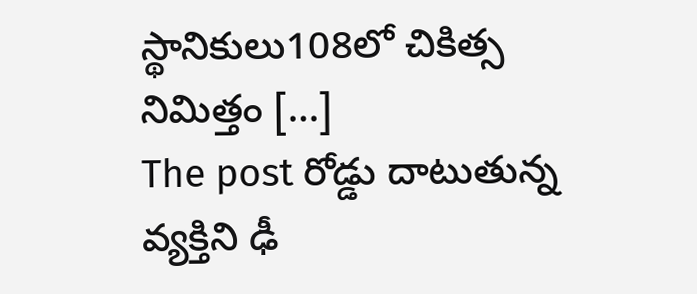స్థానికులు108లో చికిత్స నిమిత్తం […]
The post రోడ్డు దాటుతున్న వ్యక్తిని ఢీ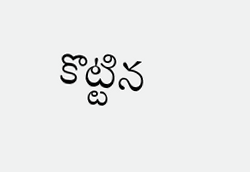కొట్టిన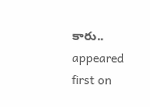కారు.. appeared first on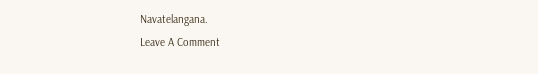Navatelangana.
Leave A Comment